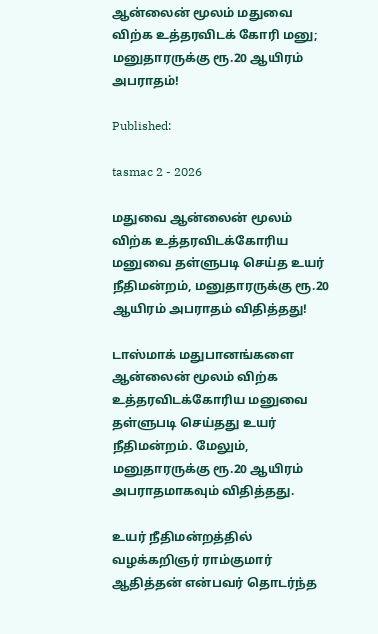ஆன்லைன் மூலம் மதுவை விற்க உத்தரவிடக் கோரி மனு; மனுதாரருக்கு ரூ.20 ஆயிரம் அபராதம்!

Published:

tasmac 2 - 2026

மதுவை ஆன்லைன் மூலம் விற்க உத்தரவிடக்கோரிய மனுவை தள்ளுபடி செய்த உயர் நீதிமன்றம், மனுதாரருக்கு ரூ.20 ஆயிரம் அபராதம் விதித்தது!

டாஸ்மாக் மதுபானங்களை ஆன்லைன் மூலம் விற்க உத்தரவிடக்கோரிய மனுவை தள்ளுபடி செய்தது உயர் நீதிமன்றம். மேலும், மனுதாரருக்கு ரூ.20 ஆயிரம் அபராதமாகவும் விதித்தது.

உயர் நீதிமன்றத்தில் வழக்கறிஞர் ராம்குமார் ஆதித்தன் என்பவர் தொடர்ந்த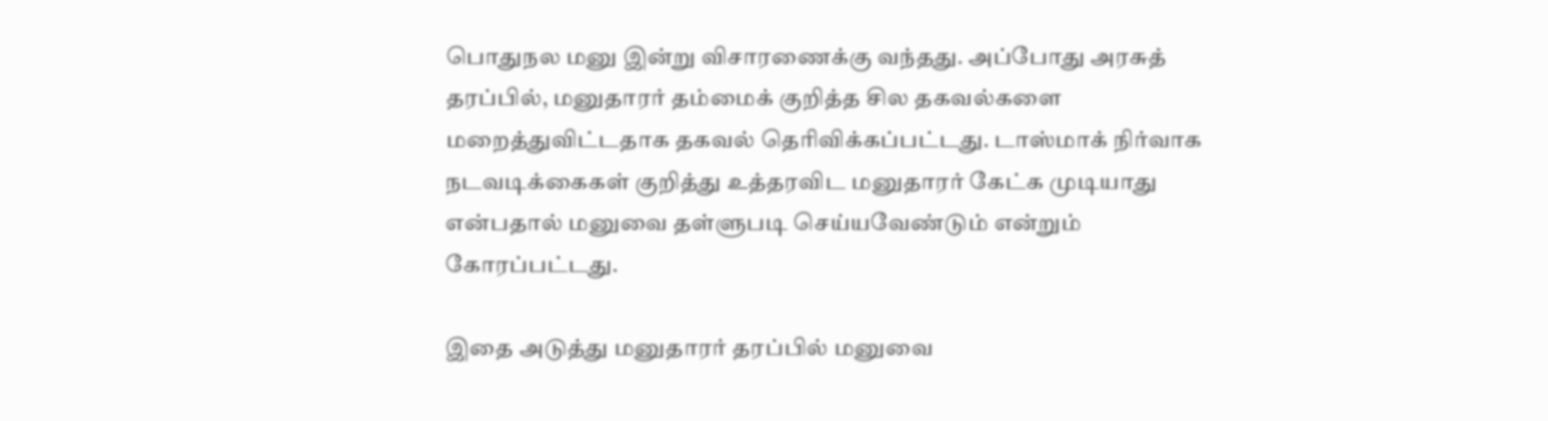பொதுநல மனு இன்று விசாரணைக்கு வந்தது. அப்போது அரசுத் தரப்பில், மனுதாரர் தம்மைக் குறித்த சில தகவல்களை மறைத்துவிட்டதாக தகவல் தெரிவிக்கப்பட்டது. டாஸ்மாக் நிர்வாக நடவடிக்கைகள் குறித்து உத்தரவிட மனுதாரர் கேட்க முடியாது என்பதால் மனுவை தள்ளுபடி செய்யவேண்டும் என்றும் கோரப்பட்டது.

இதை அடுத்து மனுதாரர் தரப்பில் மனுவை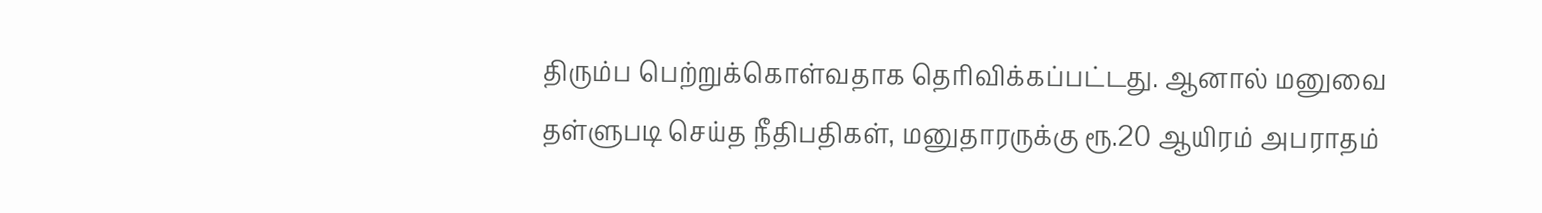திரும்ப பெற்றுக்கொள்வதாக தெரிவிக்கப்பட்டது. ஆனால் மனுவை தள்ளுபடி செய்த நீதிபதிகள், மனுதாரருக்கு ரூ.20 ஆயிரம் அபராதம்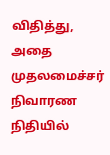விதித்து, அதை முதலமைச்சர் நிவாரண நிதியில்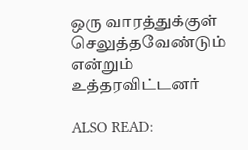ஒரு வாரத்துக்குள் செலுத்தவேண்டும் என்றும் உத்தரவிட்டனர்

ALSO READ: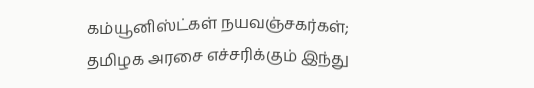கம்யூனிஸ்ட்கள் நயவஞ்சகர்கள்; தமிழக அரசை எச்சரிக்கும் இந்து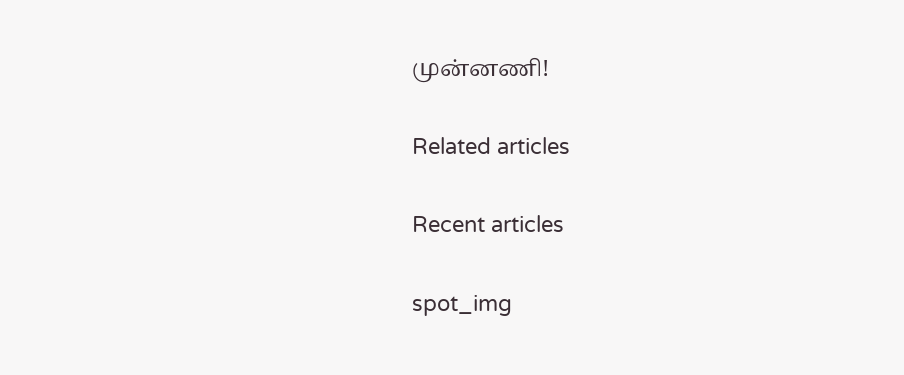முன்னணி!

Related articles

Recent articles

spot_img